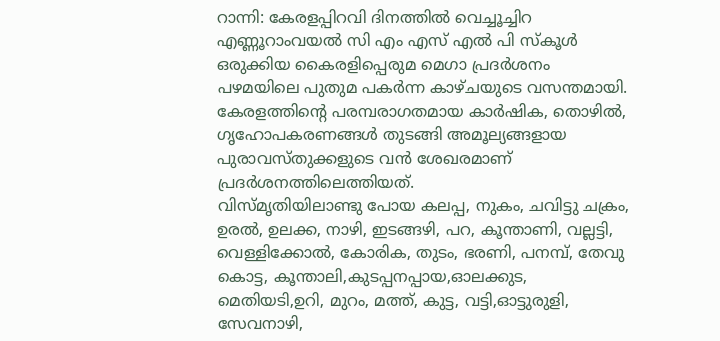റാന്നി: കേരളപ്പിറവി ദിനത്തിൽ വെച്ചൂച്ചിറ എണ്ണൂറാംവയൽ സി എം എസ് എൽ പി സ്കൂൾ ഒരുക്കിയ കൈരളിപ്പെരുമ മെഗാ പ്രദർശനം പഴമയിലെ പുതുമ പകർന്ന കാഴ്ചയുടെ വസന്തമായി. കേരളത്തിന്റെ പരമ്പരാഗതമായ കാർഷിക, തൊഴിൽ, ഗൃഹോപകരണങ്ങൾ തുടങ്ങി അമൂല്യങ്ങളായ പുരാവസ്തുക്കളുടെ വൻ ശേഖരമാണ് പ്രദർശനത്തിലെത്തിയത്.
വിസ്മൃതിയിലാണ്ടു പോയ കലപ്പ, നുകം, ചവിട്ടു ചക്രം, ഉരൽ, ഉലക്ക, നാഴി, ഇടങ്ങഴി, പറ, കൂന്താണി, വല്ലട്ടി, വെള്ളിക്കോൽ, കോരിക, തുടം, ഭരണി, പനമ്പ്, തേവു കൊട്ട, കൂന്താലി,കുടപ്പനപ്പായ,ഓലക്കുട, മെതിയടി,ഉറി, മുറം, മത്ത്, കുട്ട, വട്ടി,ഓട്ടുരുളി, സേവനാഴി,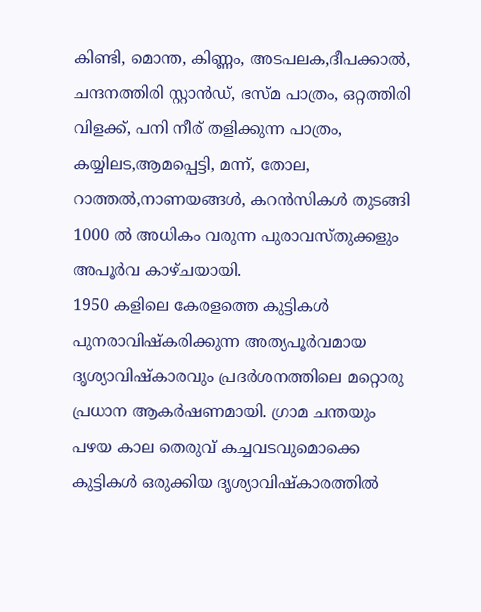കിണ്ടി, മൊന്ത, കിണ്ണം, അടപലക,ദീപക്കാൽ, ചന്ദനത്തിരി സ്റ്റാൻഡ്, ഭസ്മ പാത്രം, ഒറ്റത്തിരി വിളക്ക്, പനി നീര് തളിക്കുന്ന പാത്രം, കയ്യിലട,ആമപ്പെട്ടി, മന്ന്, തോല, റാത്തൽ,നാണയങ്ങൾ, കറൻസികൾ തുടങ്ങി 1000 ൽ അധികം വരുന്ന പുരാവസ്തുക്കളും അപൂർവ കാഴ്ചയായി.
1950 കളിലെ കേരളത്തെ കുട്ടികൾ പുനരാവിഷ്കരിക്കുന്ന അത്യപൂർവമായ ദൃശ്യാവിഷ്കാരവും പ്രദർശനത്തിലെ മറ്റൊരു പ്രധാന ആകർഷണമായി. ഗ്രാമ ചന്തയും പഴയ കാല തെരുവ് കച്ചവടവുമൊക്കെ കുട്ടികൾ ഒരുക്കിയ ദൃശ്യാവിഷ്കാരത്തിൽ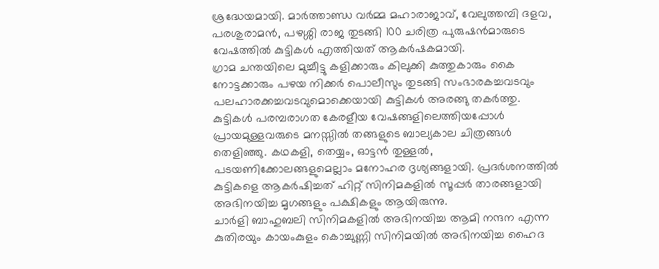ശ്രദ്ധേയമായി. മാർത്താണ്ഡ വർമ്മ മഹാരാജാവ്, വേലുത്തമ്പി ദളവ, പരശുരാമൻ, പഴശ്ശി രാജ തുടങ്ങി 100 ചരിത്ര പുരുഷൻമാരുടെ വേഷത്തിൽ കുട്ടികൾ എത്തിയത് ആകർഷകമായി.
ഗ്രാമ ചന്തയിലെ മുച്ചീട്ടു കളിക്കാരും കിലുക്കി കുത്തുകാരും കൈ നോട്ടക്കാരും പഴയ നിക്കർ പൊലീസും തുടങ്ങി സംഭാരകച്ചവടവും പലഹാരക്കച്ചവടവുമൊക്കെയായി കുട്ടികൾ അരങ്ങു തകർത്തു. കുട്ടികൾ പരമ്പരാഗത കേരളീയ വേഷങ്ങളിലെത്തിയപ്പോൾ പ്രായമുള്ളവരുടെ മനസ്സിൽ തങ്ങളുടെ ബാല്യകാല ചിത്രങ്ങൾ തെളിഞ്ഞു. കഥകളി, തെയ്യം, ഓട്ടൻ തുള്ളൽ, പടയണിക്കോലങ്ങളുമെല്ലാം മനോഹര ദൃശ്യങ്ങളായി. പ്രദർശനത്തിൽ കുട്ടികളെ ആകർഷിച്ചത് ഹിറ്റ് സിനിമകളിൽ സൂപ്പർ താരങ്ങളായി അഭിനയിച്ച മൃഗങ്ങളും പക്ഷികളും ആയിരുന്നു.
ചാർളി ബാഹുബലി സിനിമകളിൽ അഭിനയിച്ച ആമി നന്ദന എന്ന കുതിരയും കായംകുളം കൊച്ചുണ്ണി സിനിമയിൽ അഭിനയിച്ച ഹൈദ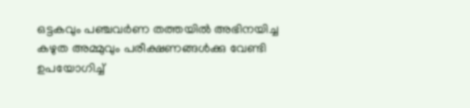ഒട്ടകവും പഞ്ചവർണ തത്തയിൽ അഭിനയിച്ച കഴുത അമ്മുവും പരീക്ഷണങ്ങൾക്കു വേണ്ടി ഉപയോഗിച്ച്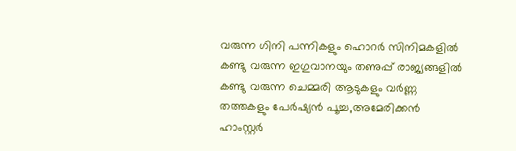വരുന്ന ഗിനി പന്നികളും ഹൊറർ സിനിമകളിൽ കണ്ടു വരുന്ന ഇഗുവാനയും തണുപ്പ് രാജ്യങ്ങളിൽ കണ്ടു വരുന്ന ചെമ്മരി ആടുകളും വർണ്ണ തത്തകളും പേർഷ്യൻ പൂച്ച,അമേരിക്കൻ ഹാംസ്റ്റർ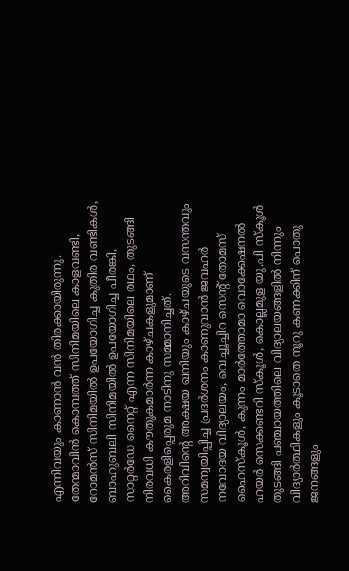എന്നിവയും കാണാൻ വൻ തിരക്കായിരുന്നു. തേന്മാവിൻ കൊമ്പത്ത് സിനിമയിലെ കാളവണ്ടി, റോമൻസ് സിനിമയിൽ ഉപയോഗിച്ച കുതിര വണ്ടികൾ, ബാഹുബലി സിനിമയിൽ ഉപയോഗിച്ച പീരങ്കി, സാറ്റർഡേ നൈറ്റ് എന്ന സിനിമയിലെ രഥം, തുടങ്ങി നിരവധി കൗതുകമാർന്ന കാഴ്ചകളുമാണ് കൈരളിപ്പെരുമ നാടിനു സമ്മാനിച്ചത്.
അറിവിന്റെ അക്ഷയ ഖനിയും കാഴ്ചയുടെ വസന്തവും സമന്വയിപ്പിച്ച പ്രദർശനം കാണുവാൻ ജവഹർ നവോദയ വിദ്യാലയം, വെച്ചൂച്ചിറ സെന്റ് തോമസ് ഹൈസ്കൂൾ, കുന്നം മാർത്തോമാ വൊക്കേഷനൽ ഹയർ സെക്കണ്ടറി സ്കൂൾ, കൊല്ലമുള യു.പി സ്കൂൾ തുടങ്ങി പഞ്ചായത്തിലെ വിദ്യാലയങ്ങളിൽ നിന്നും വിദ്യാർത്ഥികളും കൂടാതെ നൂറു കണക്കിന് പൊതു ജനങ്ങളും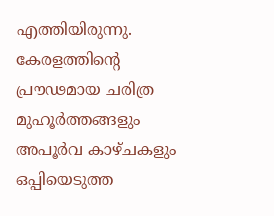എത്തിയിരുന്നു. കേരളത്തിന്റെ പ്രൗഢമായ ചരിത്ര മുഹൂർത്തങ്ങളും അപൂർവ കാഴ്ചകളും ഒപ്പിയെടുത്ത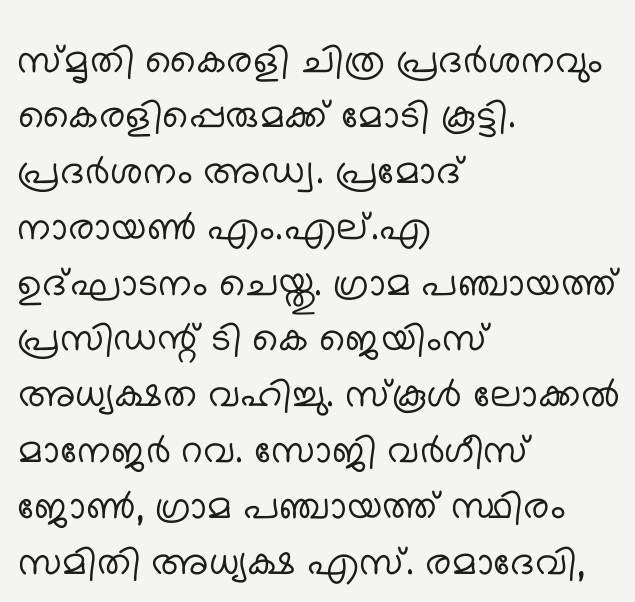സ്മൃതി കൈരളി ചിത്ര പ്രദർശനവും കൈരളിപ്പെരുമക്ക് മോടി കൂട്ടി.
പ്രദർശനം അഡ്വ. പ്രമോദ് നാരായൺ എം.എല്.എ ഉദ്ഘാടനം ചെയ്തു. ഗ്രാമ പഞ്ചായത്ത് പ്രസിഡന്റ് ടി കെ ജെയിംസ് അധ്യക്ഷത വഹിച്ചു. സ്കൂൾ ലോക്കൽ മാനേജർ റവ. സോജി വർഗീസ് ജോൺ, ഗ്രാമ പഞ്ചായത്ത് സ്ഥിരം സമിതി അധ്യക്ഷ എസ്. രമാദേവി,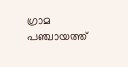ഗ്രാമ പഞ്ചായത്ത്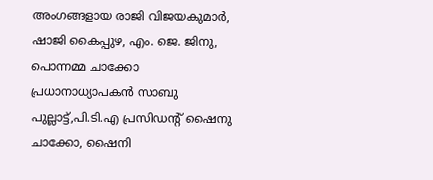അംഗങ്ങളായ രാജി വിജയകുമാർ, ഷാജി കൈപ്പുഴ, എം. ജെ. ജിനു, പൊന്നമ്മ ചാക്കോ പ്രധാനാധ്യാപകൻ സാബു പുല്ലാട്ട്,പി.ടി.എ പ്രസിഡന്റ് ഷൈനു ചാക്കോ, ഷൈനി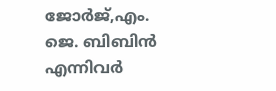ജോർജ്,എം. ജെ. ബിബിൻ എന്നിവർ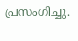പ്രസംഗിച്ചു.